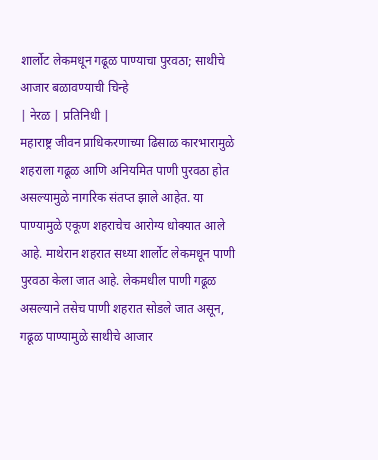शार्लोट लेकमधून गढूळ पाण्याचा पुरवठा; साथीचे आजार बळावण्याची चिन्हे
| नेरळ | प्रतिनिधी |
महाराष्ट्र जीवन प्राधिकरणाच्या ढिसाळ कारभारामुळे शहराला गढूळ आणि अनियमित पाणी पुरवठा होत असल्यामुळे नागरिक संतप्त झाले आहेत. या पाण्यामुळे एकूण शहराचेच आरोग्य धोक्यात आले आहे. माथेरान शहरात सध्या शार्लोट लेकमधून पाणी पुरवठा केला जात आहे. लेकमधील पाणी गढूळ असल्याने तसेच पाणी शहरात सोडले जात असून, गढूळ पाण्यामुळे साथीचे आजार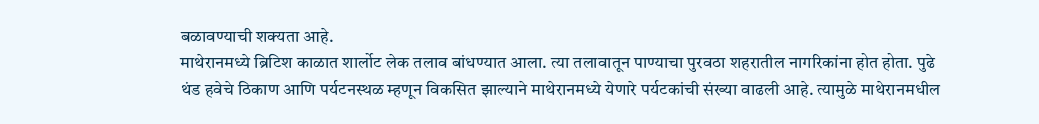बळावण्याची शक्यता आहे.
माथेरानमध्ये ब्रिटिश काळात शार्लोट लेक तलाव बांधण्यात आला. त्या तलावातून पाण्याचा पुरवठा शहरातील नागरिकांना होत होता. पुढे थंड हवेचे ठिकाण आणि पर्यटनस्थळ म्हणून विकसित झाल्याने माथेरानमध्ये येणारे पर्यटकांची संख्या वाढली आहे. त्यामुळे माथेरानमधील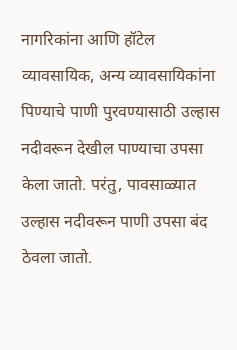नागरिकांना आणि हॉटेल व्यावसायिक, अन्य व्यावसायिकांना पिण्याचे पाणी पुरवण्यासाठी उल्हास नदीवरून देखील पाण्याचा उपसा केला जातो. परंतु, पावसाळ्यात उल्हास नदीवरून पाणी उपसा बंद ठेवला जातो.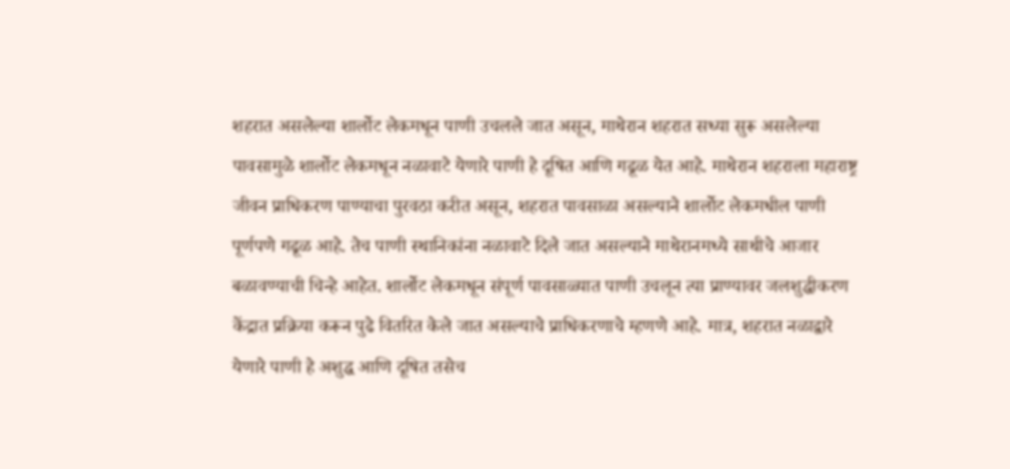शहरात असलेल्या शार्लोट लेकमधून पाणी उचलले जात असून, माथेरान शहरात सध्या सुरू असलेल्या पावसामुळे शार्लोट लेकमधून नळावाटे येणारे पाणी हे दूषित आणि गढूळ येत आहे. माथेरान शहराला महाराष्ट्र जीवन प्राधिकरण पाण्याचा पुरवठा करीत असून, शहरात पावसाळा असल्याने शार्लोट लेकमधील पाणी पूर्णपणे गढूळ आहे. तेच पाणी स्थानिकांना नळावाटे दिले जात असल्याने माथेरानमध्ये साथीचे आजार बळावण्याची चिन्हे आहेत. शार्लोट लेकमधून संपूर्ण पावसाळ्यात पाणी उचलून त्या प्राण्यावर जलशुद्धीकरण केंद्रात प्रक्रिया करून पुढे वितरित केले जात असल्याचे प्राधिकरणाचे म्हणणे आहे. मात्र, शहरात नळाद्वारे येणारे पाणी हे अशुद्ध आणि दूषित तसेच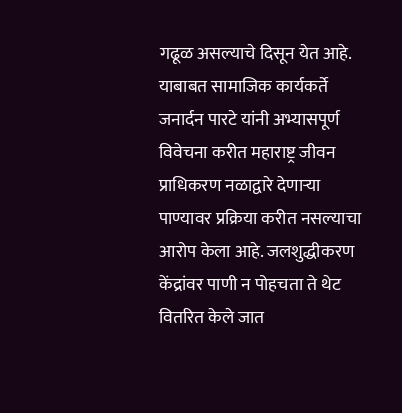गढूळ असल्याचे दिसून येत आहे.
याबाबत सामाजिक कार्यकर्ते जनार्दन पारटे यांनी अभ्यासपूर्ण विवेचना करीत महाराष्ट्र जीवन प्राधिकरण नळाद्वारे देणाऱ्या पाण्यावर प्रक्रिया करीत नसल्याचा आरोप केला आहे. जलशुद्धीकरण केंद्रांवर पाणी न पोहचता ते थेट वितरित केले जात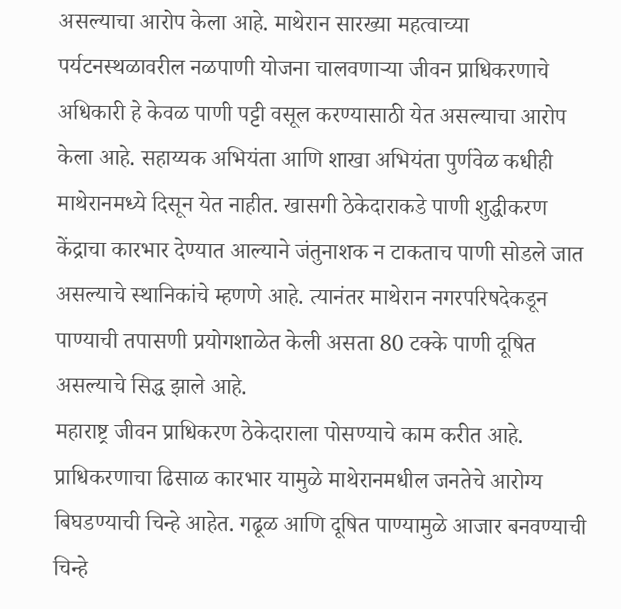असल्याचा आरोप केला आहे. माथेरान सारख्या महत्वाच्या पर्यटनस्थळावरील नळपाणी योजना चालवणाऱ्या जीवन प्राधिकरणाचे अधिकारी हे केवळ पाणी पट्टी वसूल करण्यासाठी येत असल्याचा आरोप केला आहे. सहाय्यक अभियंता आणि शाखा अभियंता पुर्णवेळ कधीही माथेरानमध्ये दिसून येत नाहीत. खासगी ठेकेदाराकडे पाणी शुद्धीकरण केंद्राचा कारभार देण्यात आल्याने जंतुनाशक न टाकताच पाणी सोडले जात असल्याचे स्थानिकांचे म्हणणे आहे. त्यानंतर माथेरान नगरपरिषदेकडून पाण्याची तपासणी प्रयोगशाळेत केली असता 80 टक्के पाणी दूषित असल्याचे सिद्ध झाले आहे.
महाराष्ट्र जीवन प्राधिकरण ठेकेदाराला पोसण्याचे काम करीत आहे. प्राधिकरणाचा ढिसाळ कारभार यामुळे माथेरानमधील जनतेचे आरोग्य बिघडण्याची चिन्हे आहेत. गढूळ आणि दूषित पाण्यामुळे आजार बनवण्याची चिन्हे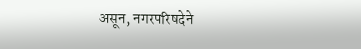असून, नगरपरिषदेने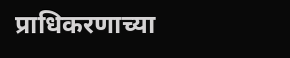प्राधिकरणाच्या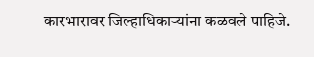कारभारावर जिल्हाधिकाऱ्यांना कळवले पाहिजे.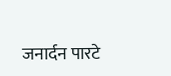जनार्दन पारटे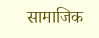सामाजिक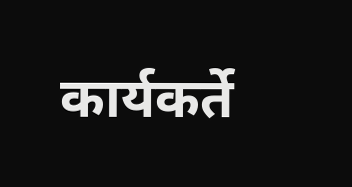कार्यकर्ते